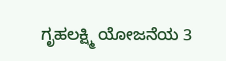ಗೃಹಲಕ್ಷ್ಮಿ ಯೋಜನೆಯ 3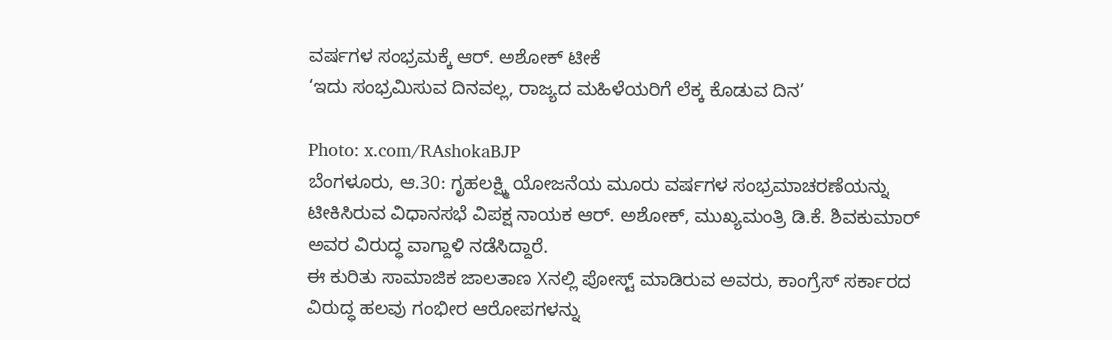ವರ್ಷಗಳ ಸಂಭ್ರಮಕ್ಕೆ ಆರ್. ಅಶೋಕ್ ಟೀಕೆ
‘ಇದು ಸಂಭ್ರಮಿಸುವ ದಿನವಲ್ಲ, ರಾಜ್ಯದ ಮಹಿಳೆಯರಿಗೆ ಲೆಕ್ಕ ಕೊಡುವ ದಿನ’

Photo: x.com/RAshokaBJP
ಬೆಂಗಳೂರು, ಆ.30: ಗೃಹಲಕ್ಷ್ಮಿ ಯೋಜನೆಯ ಮೂರು ವರ್ಷಗಳ ಸಂಭ್ರಮಾಚರಣೆಯನ್ನು ಟೀಕಿಸಿರುವ ವಿಧಾನಸಭೆ ವಿಪಕ್ಷ ನಾಯಕ ಆರ್. ಅಶೋಕ್, ಮುಖ್ಯಮಂತ್ರಿ ಡಿ.ಕೆ. ಶಿವಕುಮಾರ್ ಅವರ ವಿರುದ್ಧ ವಾಗ್ದಾಳಿ ನಡೆಸಿದ್ದಾರೆ.
ಈ ಕುರಿತು ಸಾಮಾಜಿಕ ಜಾಲತಾಣ Xನಲ್ಲಿ ಪೋಸ್ಟ್ ಮಾಡಿರುವ ಅವರು, ಕಾಂಗ್ರೆಸ್ ಸರ್ಕಾರದ ವಿರುದ್ಧ ಹಲವು ಗಂಭೀರ ಆರೋಪಗಳನ್ನು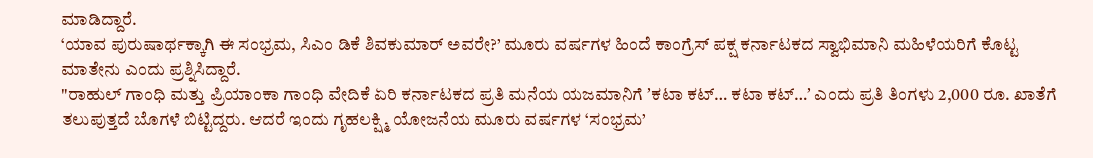ಮಾಡಿದ್ದಾರೆ.
‘ಯಾವ ಪುರುಷಾರ್ಥಕ್ಕಾಗಿ ಈ ಸಂಭ್ರಮ, ಸಿಎಂ ಡಿಕೆ ಶಿವಕುಮಾರ್ ಅವರೇ?’ ಮೂರು ವರ್ಷಗಳ ಹಿಂದೆ ಕಾಂಗ್ರೆಸ್ ಪಕ್ಷ ಕರ್ನಾಟಕದ ಸ್ವಾಭಿಮಾನಿ ಮಹಿಳೆಯರಿಗೆ ಕೊಟ್ಟ ಮಾತೇನು ಎಂದು ಪ್ರಶ್ನಿಸಿದ್ದಾರೆ.
"ರಾಹುಲ್ ಗಾಂಧಿ ಮತ್ತು ಪ್ರಿಯಾಂಕಾ ಗಾಂಧಿ ವೇದಿಕೆ ಏರಿ ಕರ್ನಾಟಕದ ಪ್ರತಿ ಮನೆಯ ಯಜಮಾನಿಗೆ ʼಕಟಾ ಕಟ್… ಕಟಾ ಕಟ್…ʼ ಎಂದು ಪ್ರತಿ ತಿಂಗಳು 2,000 ರೂ. ಖಾತೆಗೆ ತಲುಪುತ್ತದೆ ಬೊಗಳೆ ಬಿಟ್ಟಿದ್ದರು. ಆದರೆ ಇಂದು ಗೃಹಲಕ್ಷ್ಮಿ ಯೋಜನೆಯ ಮೂರು ವರ್ಷಗಳ ‘ಸಂಭ್ರಮ’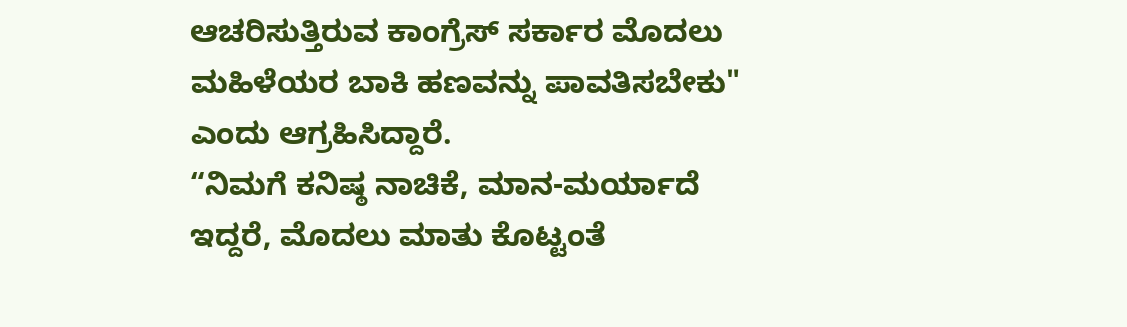ಆಚರಿಸುತ್ತಿರುವ ಕಾಂಗ್ರೆಸ್ ಸರ್ಕಾರ ಮೊದಲು ಮಹಿಳೆಯರ ಬಾಕಿ ಹಣವನ್ನು ಪಾವತಿಸಬೇಕು" ಎಂದು ಆಗ್ರಹಿಸಿದ್ದಾರೆ.
“ನಿಮಗೆ ಕನಿಷ್ಠ ನಾಚಿಕೆ, ಮಾನ-ಮರ್ಯಾದೆ ಇದ್ದರೆ, ಮೊದಲು ಮಾತು ಕೊಟ್ಟಂತೆ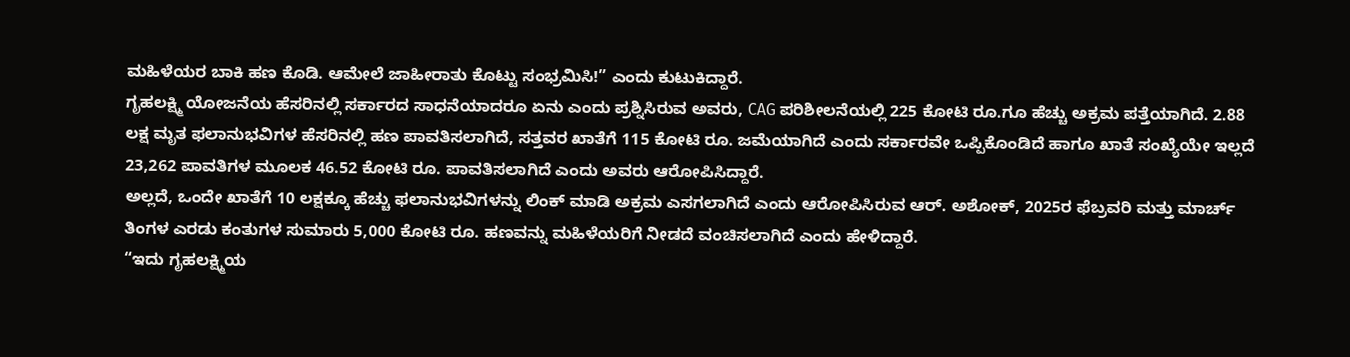ಮಹಿಳೆಯರ ಬಾಕಿ ಹಣ ಕೊಡಿ. ಆಮೇಲೆ ಜಾಹೀರಾತು ಕೊಟ್ಟು ಸಂಭ್ರಮಿಸಿ!” ಎಂದು ಕುಟುಕಿದ್ದಾರೆ.
ಗೃಹಲಕ್ಷ್ಮಿ ಯೋಜನೆಯ ಹೆಸರಿನಲ್ಲಿ ಸರ್ಕಾರದ ಸಾಧನೆಯಾದರೂ ಏನು ಎಂದು ಪ್ರಶ್ನಿಸಿರುವ ಅವರು, CAG ಪರಿಶೀಲನೆಯಲ್ಲಿ 225 ಕೋಟಿ ರೂ.ಗೂ ಹೆಚ್ಚು ಅಕ್ರಮ ಪತ್ತೆಯಾಗಿದೆ. 2.88 ಲಕ್ಷ ಮೃತ ಫಲಾನುಭವಿಗಳ ಹೆಸರಿನಲ್ಲಿ ಹಣ ಪಾವತಿಸಲಾಗಿದೆ, ಸತ್ತವರ ಖಾತೆಗೆ 115 ಕೋಟಿ ರೂ. ಜಮೆಯಾಗಿದೆ ಎಂದು ಸರ್ಕಾರವೇ ಒಪ್ಪಿಕೊಂಡಿದೆ ಹಾಗೂ ಖಾತೆ ಸಂಖ್ಯೆಯೇ ಇಲ್ಲದೆ 23,262 ಪಾವತಿಗಳ ಮೂಲಕ 46.52 ಕೋಟಿ ರೂ. ಪಾವತಿಸಲಾಗಿದೆ ಎಂದು ಅವರು ಆರೋಪಿಸಿದ್ದಾರೆ.
ಅಲ್ಲದೆ, ಒಂದೇ ಖಾತೆಗೆ 10 ಲಕ್ಷಕ್ಕೂ ಹೆಚ್ಚು ಫಲಾನುಭವಿಗಳನ್ನು ಲಿಂಕ್ ಮಾಡಿ ಅಕ್ರಮ ಎಸಗಲಾಗಿದೆ ಎಂದು ಆರೋಪಿಸಿರುವ ಆರ್. ಅಶೋಕ್, 2025ರ ಫೆಬ್ರವರಿ ಮತ್ತು ಮಾರ್ಚ್ ತಿಂಗಳ ಎರಡು ಕಂತುಗಳ ಸುಮಾರು 5,000 ಕೋಟಿ ರೂ. ಹಣವನ್ನು ಮಹಿಳೆಯರಿಗೆ ನೀಡದೆ ವಂಚಿಸಲಾಗಿದೆ ಎಂದು ಹೇಳಿದ್ದಾರೆ.
“ಇದು ಗೃಹಲಕ್ಷ್ಮಿಯ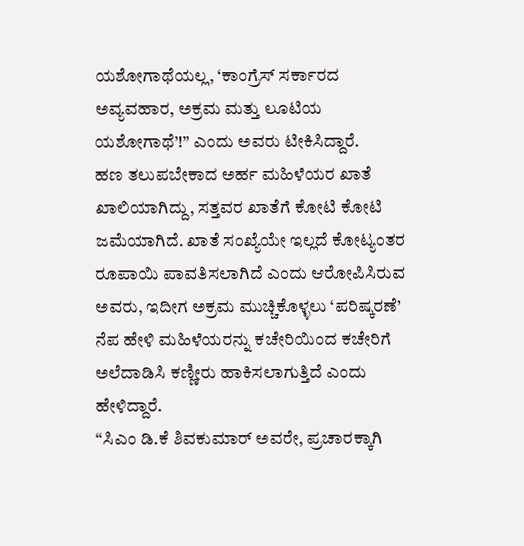ಯಶೋಗಾಥೆಯಲ್ಲ, ‘ಕಾಂಗ್ರೆಸ್ ಸರ್ಕಾರದ ಅವ್ಯವಹಾರ, ಅಕ್ರಮ ಮತ್ತು ಲೂಟಿಯ ಯಶೋಗಾಥೆ’!” ಎಂದು ಅವರು ಟೀಕಿಸಿದ್ದಾರೆ.
ಹಣ ತಲುಪಬೇಕಾದ ಅರ್ಹ ಮಹಿಳೆಯರ ಖಾತೆ ಖಾಲಿಯಾಗಿದ್ದು, ಸತ್ತವರ ಖಾತೆಗೆ ಕೋಟಿ ಕೋಟಿ ಜಮೆಯಾಗಿದೆ. ಖಾತೆ ಸಂಖ್ಯೆಯೇ ಇಲ್ಲದೆ ಕೋಟ್ಯಂತರ ರೂಪಾಯಿ ಪಾವತಿಸಲಾಗಿದೆ ಎಂದು ಆರೋಪಿಸಿರುವ ಅವರು, ಇದೀಗ ಅಕ್ರಮ ಮುಚ್ಚಿಕೊಳ್ಳಲು ‘ಪರಿಷ್ಕರಣೆ’ ನೆಪ ಹೇಳಿ ಮಹಿಳೆಯರನ್ನು ಕಚೇರಿಯಿಂದ ಕಚೇರಿಗೆ ಅಲೆದಾಡಿಸಿ ಕಣ್ಣೀರು ಹಾಕಿಸಲಾಗುತ್ತಿದೆ ಎಂದು ಹೇಳಿದ್ದಾರೆ.
“ಸಿಎಂ ಡಿ.ಕೆ ಶಿವಕುಮಾರ್ ಅವರೇ, ಪ್ರಚಾರಕ್ಕಾಗಿ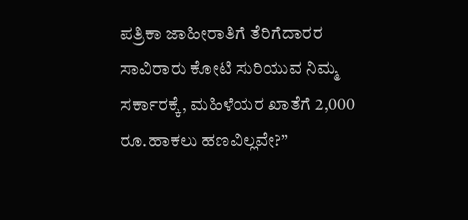ಪತ್ರಿಕಾ ಜಾಹೀರಾತಿಗೆ ತೆರಿಗೆದಾರರ ಸಾವಿರಾರು ಕೋಟಿ ಸುರಿಯುವ ನಿಮ್ಮ ಸರ್ಕಾರಕ್ಕೆ, ಮಹಿಳೆಯರ ಖಾತೆಗೆ 2,000 ರೂ.ಹಾಕಲು ಹಣವಿಲ್ಲವೇ?”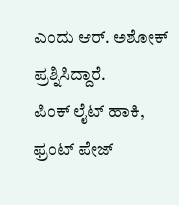ಎಂದು ಆರ್. ಅಶೋಕ್ ಪ್ರಶ್ನಿಸಿದ್ದಾರೆ.
ಪಿಂಕ್ ಲೈಟ್ ಹಾಕಿ, ಫ್ರಂಟ್ ಪೇಜ್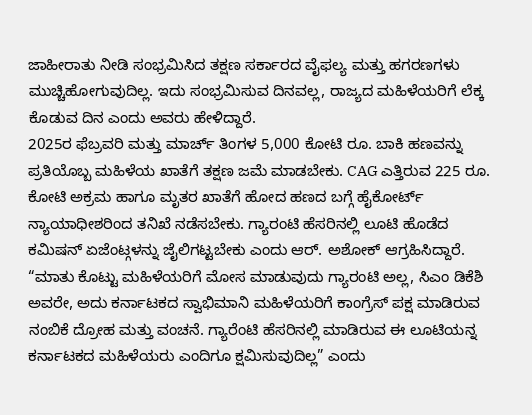ಜಾಹೀರಾತು ನೀಡಿ ಸಂಭ್ರಮಿಸಿದ ತಕ್ಷಣ ಸರ್ಕಾರದ ವೈಫಲ್ಯ ಮತ್ತು ಹಗರಣಗಳು ಮುಚ್ಚಿಹೋಗುವುದಿಲ್ಲ. ಇದು ಸಂಭ್ರಮಿಸುವ ದಿನವಲ್ಲ, ರಾಜ್ಯದ ಮಹಿಳೆಯರಿಗೆ ಲೆಕ್ಕ ಕೊಡುವ ದಿನ ಎಂದು ಅವರು ಹೇಳಿದ್ದಾರೆ.
2025ರ ಫೆಬ್ರವರಿ ಮತ್ತು ಮಾರ್ಚ್ ತಿಂಗಳ 5,000 ಕೋಟಿ ರೂ. ಬಾಕಿ ಹಣವನ್ನು ಪ್ರತಿಯೊಬ್ಬ ಮಹಿಳೆಯ ಖಾತೆಗೆ ತಕ್ಷಣ ಜಮೆ ಮಾಡಬೇಕು. CAG ಎತ್ತಿರುವ 225 ರೂ. ಕೋಟಿ ಅಕ್ರಮ ಹಾಗೂ ಮೃತರ ಖಾತೆಗೆ ಹೋದ ಹಣದ ಬಗ್ಗೆ ಹೈಕೋರ್ಟ್ ನ್ಯಾಯಾಧೀಶರಿಂದ ತನಿಖೆ ನಡೆಸಬೇಕು. ಗ್ಯಾರಂಟಿ ಹೆಸರಿನಲ್ಲಿ ಲೂಟಿ ಹೊಡೆದ ಕಮಿಷನ್ ಏಜೆಂಟ್ಗಳನ್ನು ಜೈಲಿಗಟ್ಟಬೇಕು ಎಂದು ಆರ್. ಅಶೋಕ್ ಆಗ್ರಹಿಸಿದ್ದಾರೆ.
“ಮಾತು ಕೊಟ್ಟು ಮಹಿಳೆಯರಿಗೆ ಮೋಸ ಮಾಡುವುದು ಗ್ಯಾರಂಟಿ ಅಲ್ಲ, ಸಿಎಂ ಡಿಕೆಶಿ ಅವರೇ, ಅದು ಕರ್ನಾಟಕದ ಸ್ವಾಭಿಮಾನಿ ಮಹಿಳೆಯರಿಗೆ ಕಾಂಗ್ರೆಸ್ ಪಕ್ಷ ಮಾಡಿರುವ ನಂಬಿಕೆ ದ್ರೋಹ ಮತ್ತು ವಂಚನೆ. ಗ್ಯಾರೆಂಟಿ ಹೆಸರಿನಲ್ಲಿ ಮಾಡಿರುವ ಈ ಲೂಟಿಯನ್ನ ಕರ್ನಾಟಕದ ಮಹಿಳೆಯರು ಎಂದಿಗೂ ಕ್ಷಮಿಸುವುದಿಲ್ಲ” ಎಂದು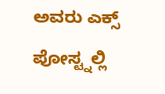ಅವರು ಎಕ್ಸ್ ಪೋಸ್ಟ್ನಲ್ಲಿ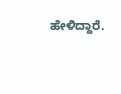ಹೇಳಿದ್ದಾರೆ.